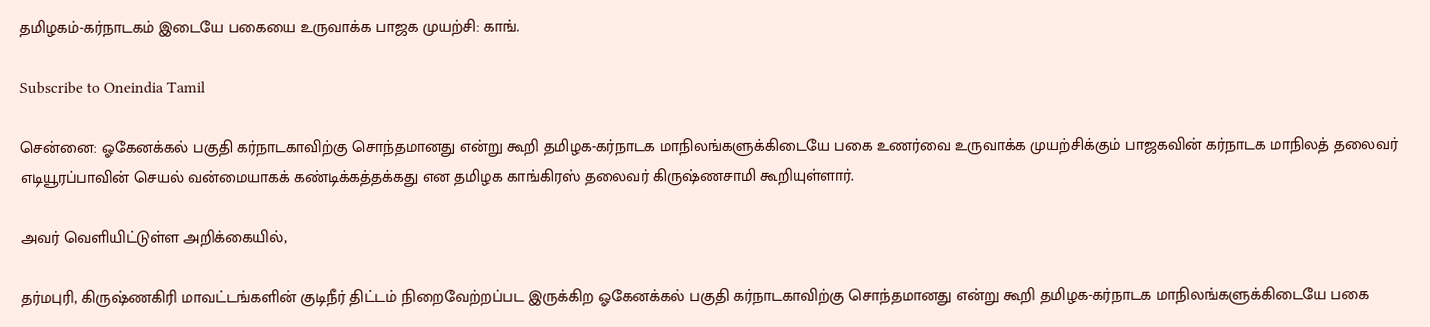தமிழகம்-கர்நாடகம் இடையே பகையை உருவாக்க பாஜக முயற்சி: காங்.

Subscribe to Oneindia Tamil

சென்னை: ஓகேனக்கல் பகுதி கர்நாடகாவிற்கு சொந்தமானது என்று கூறி தமிழக-கர்நாடக மாநிலங்களுக்கிடையே பகை உணர்வை உருவாக்க முயற்சிக்கும் பாஜகவின் கர்நாடக மாநிலத் தலைவர் எடியூரப்பாவின் செயல் வன்மையாகக் கண்டிக்கத்தக்கது என தமிழக காங்கிரஸ் தலைவர் கிருஷ்ணசாமி கூறியுள்ளார்.

அவர் வெளியிட்டுள்ள அறிக்கையில்,

தர்மபுரி, கிருஷ்ணகிரி மாவட்டங்களின் குடிநீர் திட்டம் நிறைவேற்றப்பட இருக்கிற ஓகேனக்கல் பகுதி கர்நாடகாவிற்கு சொந்தமானது என்று கூறி தமிழக-கர்நாடக மாநிலங்களுக்கிடையே பகை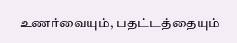உணர்வையும், பதட்டத்தையும்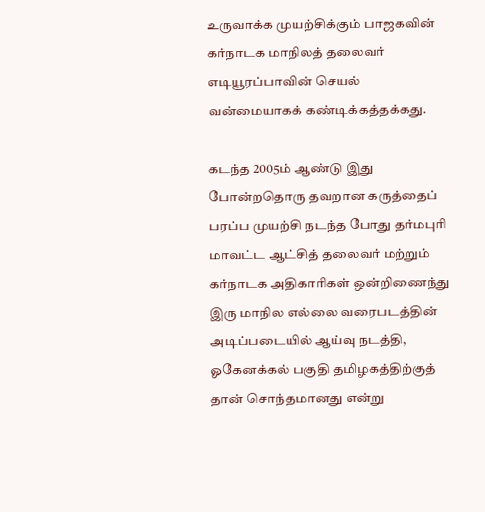உருவாக்க முயற்சிக்கும் பாஜகவின் கர்நாடக மாநிலத் தலைவர் எடியூரப்பாவின் செயல் வன்மையாகக் கண்டிக்கத்தக்கது.

கடந்த 2005ம் ஆண்டு இது போன்றதொரு தவறான கருத்தைப் பரப்ப முயற்சி நடந்த போது தர்மபுரி மாவட்ட ஆட்சித் தலைவர் மற்றும் கர்நாடக அதிகாரிகள் ஒன்றிணைந்து இரு மாநில எல்லை வரைபடத்தின் அடிப்படையில் ஆய்வு நடத்தி, ஓகேனக்கல் பகுதி தமிழகத்திற்குத் தான் சொந்தமானது என்று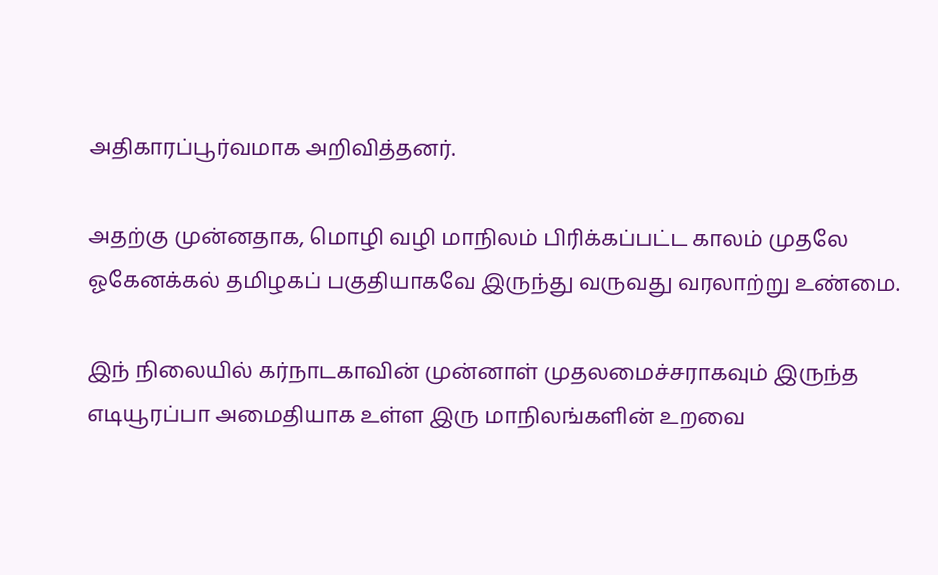அதிகாரப்பூர்வமாக அறிவித்தனர்.

அதற்கு முன்னதாக, மொழி வழி மாநிலம் பிரிக்கப்பட்ட காலம் முதலே ஓகேனக்கல் தமிழகப் பகுதியாகவே இருந்து வருவது வரலாற்று உண்மை.

இந் நிலையில் கர்நாடகாவின் முன்னாள் முதலமைச்சராகவும் இருந்த எடியூரப்பா அமைதியாக உள்ள இரு மாநிலங்களின் உறவை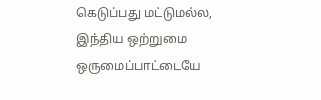கெடுப்பது மட்டுமல்ல, இந்திய ஒற்றுமை ஒருமைப்பாட்டையே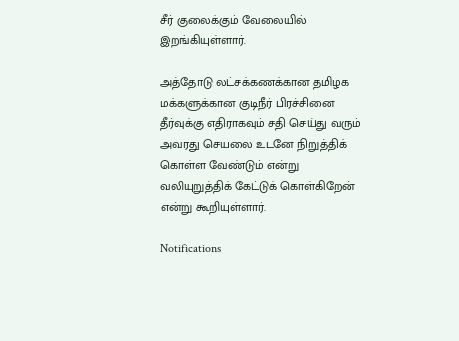சீர் குலைக்கும் வேலையில் இறங்கியுள்ளார்.

அத்தோடு லட்சக்கணக்கான தமிழக மக்களுக்கான குடிநீர் பிரச்சினை தீர்வுக்கு எதிராகவும் சதி செய்து வரும் அவரது செயலை உடனே நிறுத்திக் கொள்ள வேண்டும் என்று வலியுறுத்திக் கேட்டுக் கொள்கிறேன் என்று கூறியுள்ளார்.

Notifications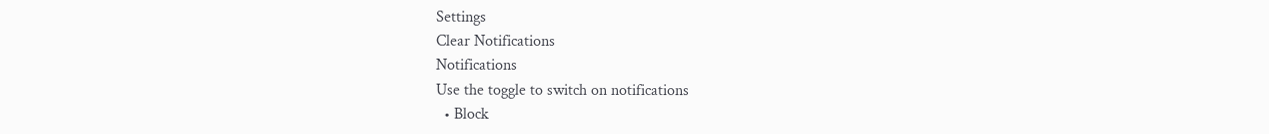Settings
Clear Notifications
Notifications
Use the toggle to switch on notifications
  • Block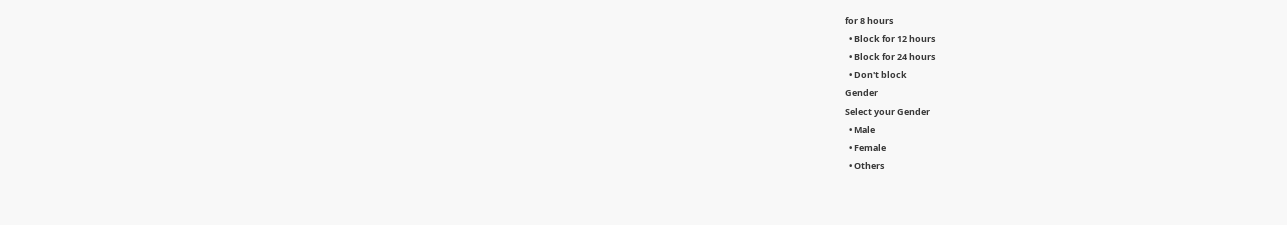for 8 hours
  • Block for 12 hours
  • Block for 24 hours
  • Don't block
Gender
Select your Gender
  • Male
  • Female
  • Others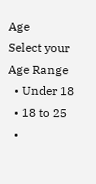Age
Select your Age Range
  • Under 18
  • 18 to 25
  •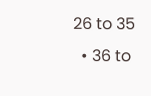26 to 35
  • 36 to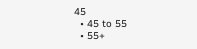45
  • 45 to 55
  • 55+